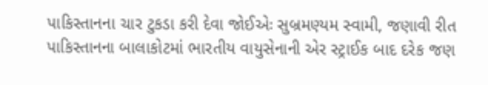પાકિસ્તાનના ચાર ટુકડા કરી દેવા જોઈએઃ સુબ્રમણ્યમ સ્વામી, જણાવી રીત
પાકિસ્તાનના બાલાકોટમાં ભારતીય વાયુસેનાની એર સ્ટ્રાઈક બાદ દરેક જણ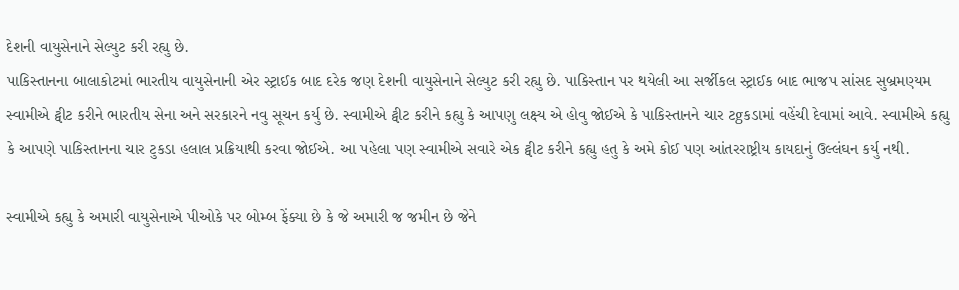દેશની વાયુસેનાને સેલ્યુટ કરી રહ્યુ છે.
પાકિસ્તાનના બાલાકોટમાં ભારતીય વાયુસેનાની એર સ્ટ્રાઈક બાદ દરેક જણ દેશની વાયુસેનાને સેલ્યુટ કરી રહ્યુ છે. પાકિસ્તાન પર થયેલી આ સર્જીકલ સ્ટ્રાઈક બાદ ભાજપ સાંસદ સુબ્રમણ્યમ સ્વામીએ ટ્વીટ કરીને ભારતીય સેના અને સરકારને નવુ સૂચન કર્યુ છે. સ્વામીએ ટ્વીટ કરીને કહ્યુ કે આપણુ લક્ષ્ય એ હોવુ જોઈએ કે પાકિસ્તાનને ચાર ટgકડામાં વહેંચી દેવામાં આવે. સ્વામીએ કહ્યુ કે આપણે પાકિસ્તાનના ચાર ટુકડા હલાલ પ્રક્રિયાથી કરવા જોઈએ. આ પહેલા પણ સ્વામીએ સવારે એક ટ્વીટ કરીને કહ્યુ હતુ કે અમે કોઈ પણ આંતરરાષ્ટ્રીય કાયદાનું ઉલ્લંઘન કર્યુ નથી.

સ્વામીએ કહ્યુ કે અમારી વાયુસેનાએ પીઓકે પર બોમ્બ ફેંક્યા છે કે જે અમારી જ જમીન છે જેને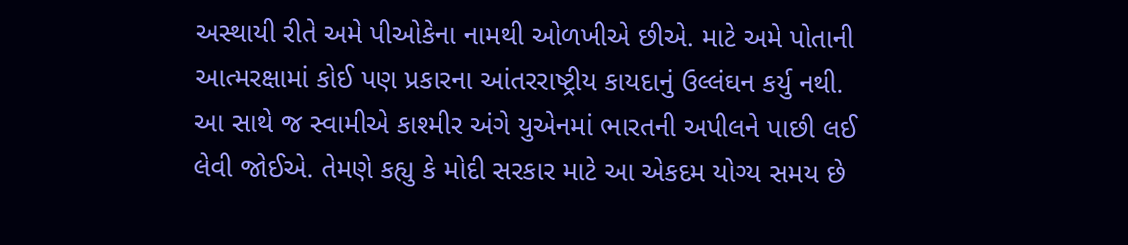અસ્થાયી રીતે અમે પીઓકેના નામથી ઓળખીએ છીએ. માટે અમે પોતાની આત્મરક્ષામાં કોઈ પણ પ્રકારના આંતરરાષ્ટ્રીય કાયદાનું ઉલ્લંઘન કર્યુ નથી. આ સાથે જ સ્વામીએ કાશ્મીર અંગે યુએનમાં ભારતની અપીલને પાછી લઈ લેવી જોઈએ. તેમણે કહ્યુ કે મોદી સરકાર માટે આ એકદમ યોગ્ય સમય છે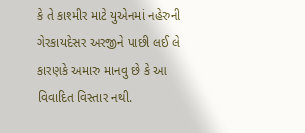કે તે કાશ્મીર માટે યુએનમાં નહેરુની ગેરકાયદેસર અરજીને પાછી લઈ લે કારણકે અમારુ માનવુ છે કે આ વિવાદિત વિસ્તાર નથી.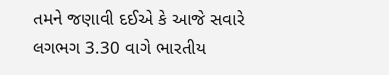તમને જણાવી દઈએ કે આજે સવારે લગભગ 3.30 વાગે ભારતીય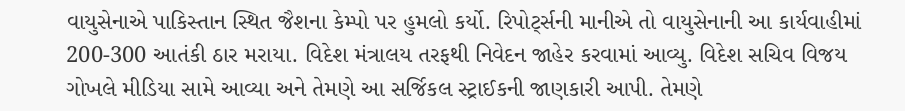વાયુસેનાએ પાકિસ્તાન સ્થિત જૈશના કેમ્પો પર હુમલો કર્યો. રિપોર્ટ્સની માનીએ તો વાયુસેનાની આ કાર્યવાહીમાં 200-300 આતંકી ઠાર મરાયા. વિદેશ મંત્રાલય તરફથી નિવેદન જાહેર કરવામાં આવ્યુ. વિદેશ સચિવ વિજય ગોખલે મીડિયા સામે આવ્યા અને તેમણે આ સર્જિકલ સ્ટ્રાઈકની જાણકારી આપી. તેમણે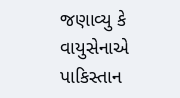જણાવ્યુ કે વાયુસેનાએ પાકિસ્તાન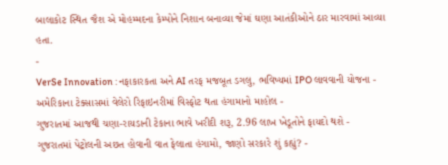બાલાકોટ સ્થિત જૈશ એ મોહમ્મદના કેમ્પોને નિશાન બનાવ્યા જેમાં ઘણા આતંકીઓને ઠાર મારવામાં આવ્યા હતા.
-
VerSe Innovation : નફાકારકતા અને AI તરફ મજબૂત ડગલુ, ભવિષ્યમાં IPO લાવવાની યોજના -
અમેરિકાના ટેક્સાસમાં વેલેરો રિફાઇનરીમાં વિસ્ફોટ થતા હંગામાનો માહોલ -
ગુજરાતમાં આજથી ચણા-રાયડાની ટેકાના ભાવે ખરીદી શરૂ, 2.96 લાખ ખેડૂતોને ફાયદો થશે -
ગુજરાતમાં પેટ્રોલની અછત હોવાની વાત ફેલાતા હંગામો, જાણો સરકારે શું કહ્યું? -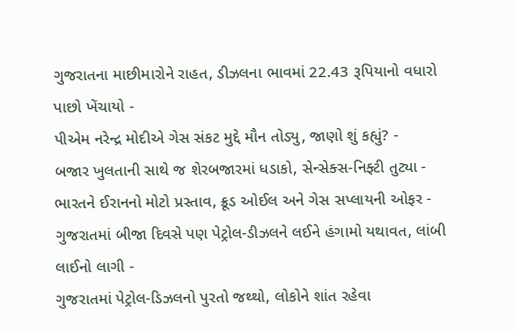ગુજરાતના માછીમારોને રાહત, ડીઝલના ભાવમાં 22.43 રૂપિયાનો વધારો પાછો ખેંચાયો -
પીએમ નરેન્દ્ર મોદીએ ગેસ સંકટ મુદ્દે મૌન તોડ્યુ, જાણો શું કહ્યું? -
બજાર ખુલતાની સાથે જ શેરબજારમાં ધડાકો, સેન્સેક્સ-નિફ્ટી તુટ્યા -
ભારતને ઈરાનનો મોટો પ્રસ્તાવ, ક્રૂડ ઓઈલ અને ગેસ સપ્લાયની ઓફર -
ગુજરાતમાં બીજા દિવસે પણ પેટ્રોલ-ડીઝલને લઈને હંગામો યથાવત, લાંબી લાઈનો લાગી -
ગુજરાતમાં પેટ્રોલ-ડિઝલનો પુરતો જથ્થો, લોકોને શાંત રહેવા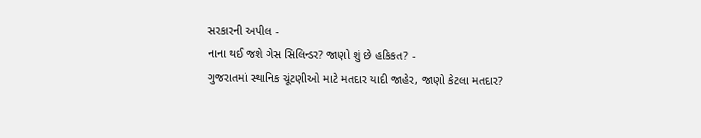સરકારની અપીલ -
નાના થઈ જશે ગેસ સિલિન્ડર? જાણો શું છે હકિકત? -
ગુજરાતમાં સ્થાનિક ચૂંટણીઓ માટે મતદાર યાદી જાહેર, જાણો કેટલા મતદાર?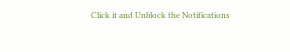Click it and Unblock the Notifications